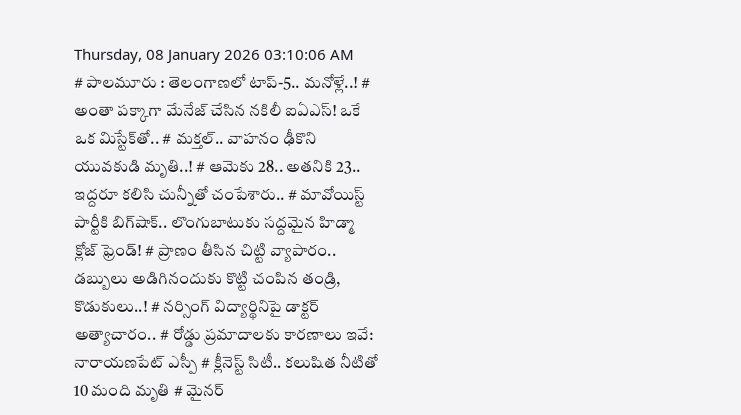Thursday, 08 January 2026 03:10:06 AM
# పాలమూరు : తెలంగాణలో టాప్-5.. మనోళ్లే..! # అంతా పక్కాగా మేనేజ్ చేసిన నకిలీ ఐఏఎస్! ఒకే ఒక మిస్టేక్‌తో.. # మక్తల్.. వాహనం ఢీకొని యువకుడి మృతి..! # ఆమెకు 28.. అతనికి 23.. ఇద్దరూ కలిసి చున్నీతో చంపేశారు.. # మావోయిస్ట్‌ పార్టీకి బిగ్‌షాక్.. లొంగుబాటుకు సద్దమైన హిడ్మా క్లోజ్ ఫ్రెండ్! # ప్రాణం తీసిన చిట్టి వ్యాపారం.. డబ్బులు అడిగినందుకు కొట్టి చంపిన తండ్రి, కొడుకులు..! # నర్సింగ్ విద్యార్థినిపై డాక్టర్ అత్యాచారం.. # రోడ్డు ప్రమాదాలకు కారణాలు ఇవే: నారాయణపేట్ ఎస్పీ # క్లీనెస్ట్ సిటీ.. కలుషిత నీటితో 10 మంది మృతి # మైనర్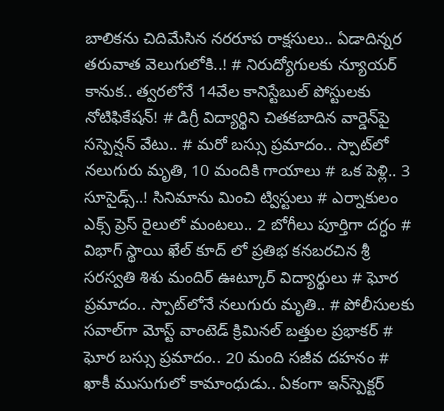బాలికను చిదిమేసిన నరరూప రాక్షసులు.. ఏడాదిన్నర తరువాత వెలుగులోకి..! # నిరుద్యోగులకు న్యూయర్ కానుక.. త్వరలోనే 14వేల కానిస్టేబుల్‌ పోస్టులకు నోటిఫికేషన్! # డిగ్రీ విద్యార్థిని చితకబాదిన వార్డెన్‌పై సస్పెన్షన్‌ వేటు.. # మరో బస్సు ప్రమాదం.. స్పాట్‌లో నలుగురు మృతి, 10 మందికి గాయాలు # ఒక పెళ్లి.. 3 సూసైడ్స్..! సినిమాను మించి ట్విస్టులు # ఎర్నాకులం ఎక్స్ ప్రెస్‌ రైలులో మంటలు.. 2 బోగీలు పూర్తిగా దగ్ధం # విభాగ్ స్థాయి ఖేల్ కూద్ లో ప్రతిభ కనబరచిన శ్రీ సరస్వతి శిశు మందిర్ ఊట్కూర్ విద్యార్థులు # ఘోర ప్రమాదం.. స్పాట్‌లోనే నలుగురు మృతి.. # పోలీసులకు సవాల్‌గా మోస్ట్ వాంటెడ్ క్రిమినల్‌ బత్తుల ప్రభాకర్ # ఘోర బస్సు ప్రమాదం.. 20 మంది సజీవ దహనం # ఖాకీ ముసుగులో కామాంధుడు.. ఏకంగా ఇన్‌స్పెక్టర్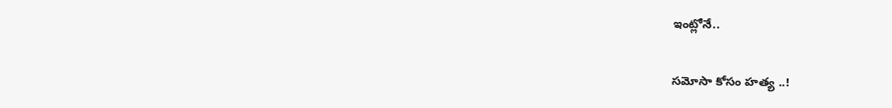ఇంట్లోనే..

సమోసా కోసం హత్య ..!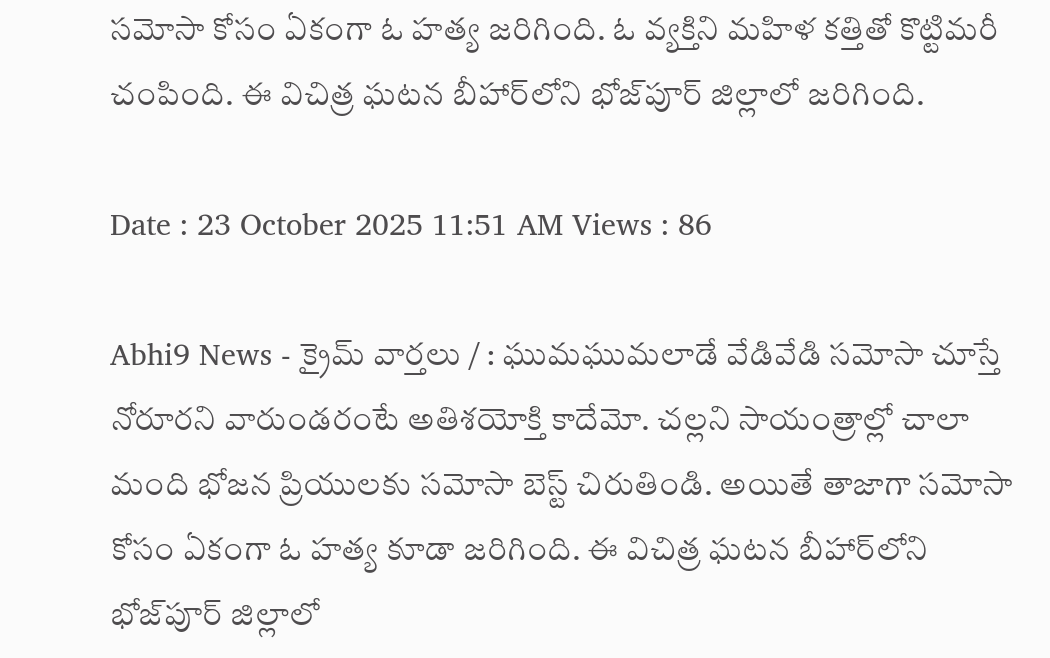సమోసా కోసం ఏకంగా ఓ హత్య జరిగింది. ఓ వ్యక్తిని మహిళ కత్తితో కొట్టిమరీ చంపింది. ఈ విచిత్ర ఘటన బీహార్‌లోని భోజ్‌పూర్ జిల్లాలో జరిగింది.

Date : 23 October 2025 11:51 AM Views : 86

Abhi9 News - క్రైమ్ వార్తలు / : ఘుమఘుమలాడే వేడివేడి సమోసా చూస్తే నోరూరని వారుండరంటే అతిశయోక్తి కాదేమో. చల్లని సాయంత్రాల్లో చాలా మంది భోజన ప్రియులకు సమోసా బెస్ట్ చిరుతిండి. అయితే తాజాగా సమోసా కోసం ఏకంగా ఓ హత్య కూడా జరిగింది. ఈ విచిత్ర ఘటన బీహార్‌లోని భోజ్‌పూర్ జిల్లాలో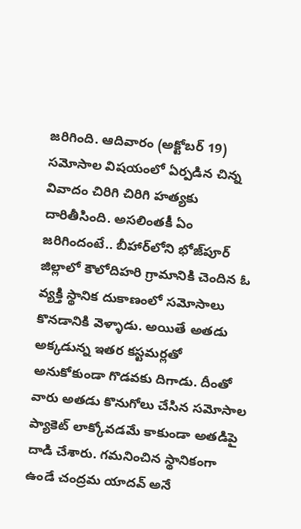జరిగింది. ఆదివారం (అక్టోబర్‌ 19) సమోసాల విషయంలో ఏర్పడిన చిన్న వివాదం చిరిగి చిరిగి హత్యకు దారితీసింది. అసలింతకీ ఏం జరిగిందంటే.. బీహార్‌లోని భోజ్‌పూర్ జిల్లాలో కౌలోదిహరి గ్రామానికి చెందిన ఓ వ్యక్తి స్థానిక దుకాణంలో సమోసాలు కొనడానికి వెళ్ళాడు. అయితే అతడు అక్కడున్న ఇతర కస్టమర్లతో అనుకోకుండా గొడవకు దిగాడు. దీంతో వారు అతడు కొనుగోలు చేసిన సమోసాల ప్యాకెట్‌ లాక్కోవడమే కాకుండా అతడిపై దాడి చేశారు. గమనించిన స్థానికంగా ఉండే చంద్రమ యాదవ్ అనే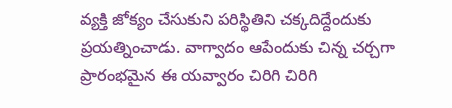వ్యక్తి జోక్యం చేసుకుని పరిస్థితిని చక్కదిద్దేందుకు ప్రయత్నించాడు. వాగ్వాదం ఆపేందుకు చిన్న చర్చగా ప్రారంభమైన ఈ యవ్వారం చిరిగి చిరిగి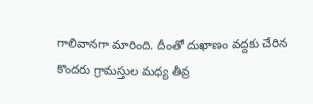గాలివానగా మారింది. దీంతో దుఖాణం వద్దకు చేరిన కొందరు గ్రామస్తుల మధ్య తీవ్ర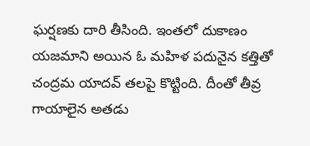ఘర్షణకు దారి తీసింది. ఇంతలో దుకాణం యజమాని అయిన ఓ మహిళ పదునైన కత్తితో చంద్రమ యాదవ్ తలపై కొట్టింది. దీంతో తీవ్ర గాయాలైన అతడు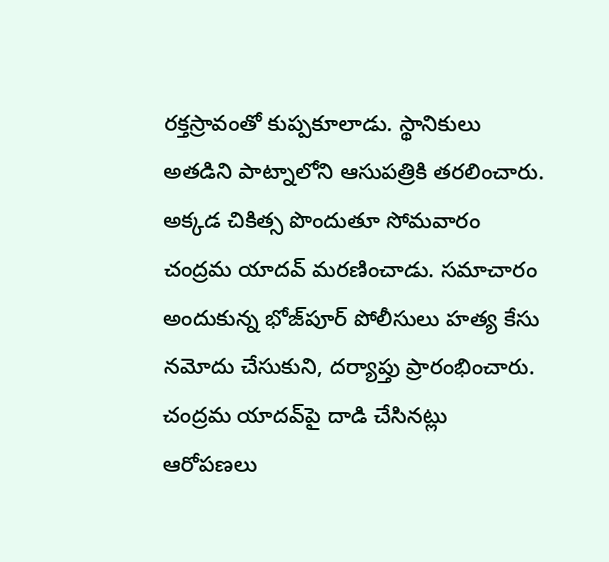రక్తస్రావంతో కుప్పకూలాడు. స్థానికులు అతడిని పాట్నాలోని ఆసుపత్రికి తరలించారు. అక్కడ చికిత్స పొందుతూ సోమవారం చంద్రమ యాదవ్‌ మరణించాడు. సమాచారం అందుకున్న భోజ్‌పూర్ పోలీసులు హత్య కేసు నమోదు చేసుకుని, దర్యాప్తు ప్రారంభించారు. చంద్రమ యాదవ్‌పై దాడి చేసినట్లు ఆరోపణలు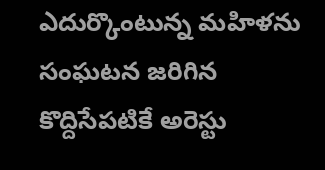ఎదుర్కొంటున్న మహిళను సంఘటన జరిగిన కొద్దిసేపటికే అరెస్టు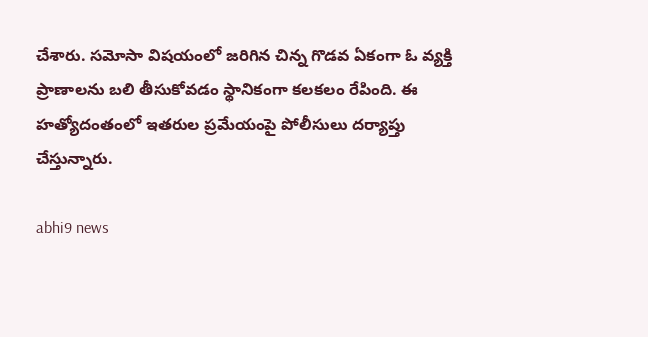చేశారు. సమోసా విషయంలో జరిగిన చిన్న గొడవ ఏకంగా ఓ వ్యక్తి ప్రాణాలను బలి తీసుకోవడం స్థానికంగా కలకలం రేపింది. ఈ హత్యోదంతంలో ఇతరుల ప్రమేయంపై పోలీసులు దర్యాప్తు చేస్తున్నారు.

abhi9 news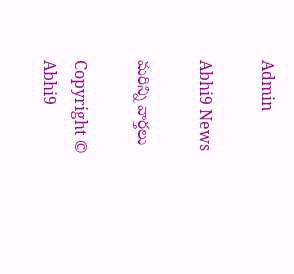Admin

Abhi9 News

మరిన్ని వార్తలు

Copyright © Abhi9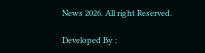News 2026. All right Reserved.

Developed By :